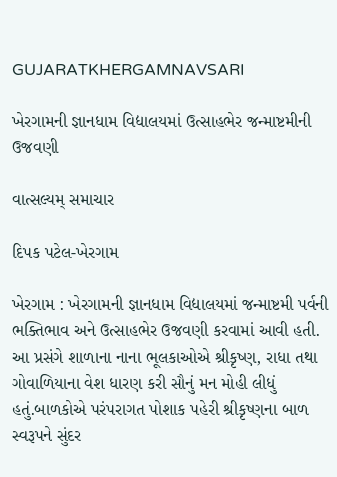GUJARATKHERGAMNAVSARI

ખેરગામની જ્ઞાનધામ વિદ્યાલયમાં ઉત્સાહભેર જન્માષ્ટમીની ઉજવણી

વાત્સલ્યમ્ સમાચાર

દિપક પટેલ-ખેરગામ

ખેરગામ : ખેરગામની જ્ઞાનધામ વિદ્યાલયમાં જન્માષ્ટમી પર્વની ભક્તિભાવ અને ઉત્સાહભેર ઉજવણી કરવામાં આવી હતી. આ પ્રસંગે શાળાના નાના ભૂલકાઓએ શ્રીકૃષ્ણ, રાધા તથા ગોવાળિયાના વેશ ધારણ કરી સૌનું મન મોહી લીધું હતું.બાળકોએ પરંપરાગત પોશાક પહેરી શ્રીકૃષ્ણના બાળ સ્વરૂપને સુંદર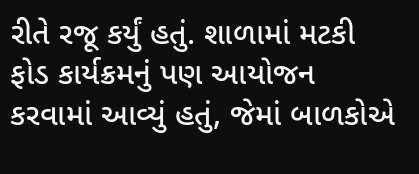રીતે રજૂ કર્યું હતું. શાળામાં મટકી ફોડ કાર્યક્રમનું પણ આયોજન કરવામાં આવ્યું હતું, જેમાં બાળકોએ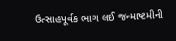ઉત્સાહપૂર્વક ભાગ લઈ જન્માષ્ટમીની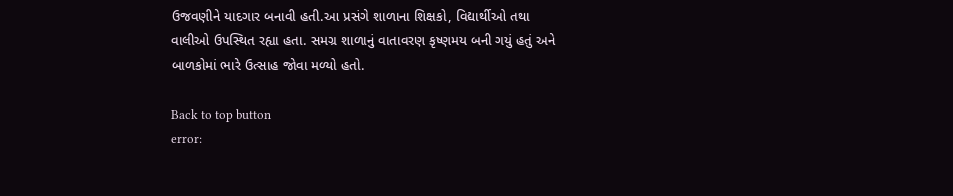ઉજવણીને યાદગાર બનાવી હતી.આ પ્રસંગે શાળાના શિક્ષકો, વિદ્યાર્થીઓ તથા વાલીઓ ઉપસ્થિત રહ્યા હતા. સમગ્ર શાળાનું વાતાવરણ કૃષ્ણમય બની ગયું હતું અને બાળકોમાં ભારે ઉત્સાહ જોવા મળ્યો હતો.

Back to top button
error: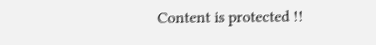Content is protected !!